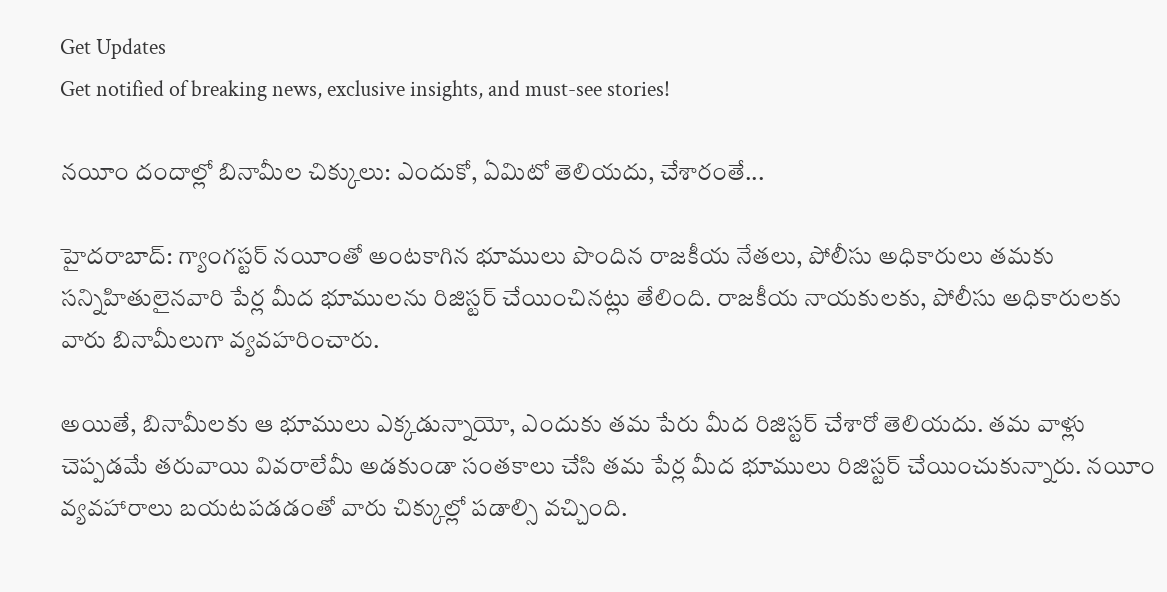Get Updates
Get notified of breaking news, exclusive insights, and must-see stories!

నయీం దందాల్లో బినామీల చిక్కులు: ఎందుకో, ఏమిటో తెలియదు, చేశారంతే...

హైదరాబాద్: గ్యాంగస్టర్ నయీంతో అంటకాగిన భూములు పొందిన రాజకీయ నేతలు, పోలీసు అధికారులు తమకు సన్నిహితులైనవారి పేర్ల మీద భూములను రిజిస్టర్ చేయించినట్లు తేలింది. రాజకీయ నాయకులకు, పోలీసు అధికారులకు వారు బినామీలుగా వ్యవహరించారు.

అయితే, బినామీలకు ఆ భూములు ఎక్కడున్నాయో, ఎందుకు తమ పేరు మీద రిజిస్టర్ చేశారో తెలియదు. తమ వాళ్లు చెప్పడమే తరువాయి వివరాలేమీ అడకుండా సంతకాలు చేసి తమ పేర్ల మీద భూములు రిజిస్టర్ చేయించుకున్నారు. నయీం వ్యవహారాలు బయటపడడంతో వారు చిక్కుల్లో పడాల్సి వచ్చింది.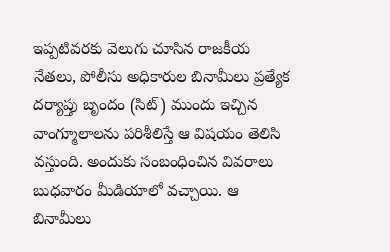ఇప్పటివరకు వెలుగు చూసిన రాజకీయ నేతలు, పోలీసు అధికారుల బినామీలు ప్రత్యేక దర్యాప్తు బృందం (సిట్) ముందు ఇచ్చిన వాంగ్మూలాలను పరిశీలిస్తే ఆ విషయం తెలిసి వస్తుంది. అందుకు సంబంధించిన వివరాలు బుధవారం మీడియాలో వచ్చాయి. ఆ బినామీలు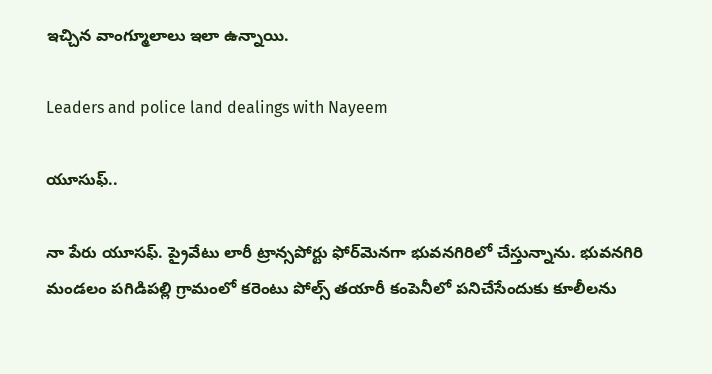ఇచ్చిన వాంగ్మూలాలు ఇలా ఉన్నాయి.

Leaders and police land dealings with Nayeem

యూసుఫ్‌..

నా పేరు యూసఫ్‌. ప్రైవేటు లారీ ట్రాన్సపోర్టు ఫోర్‌మెనగా భువనగిరిలో చేస్తున్నాను. భువనగిరి మండలం పగిడిపల్లి గ్రామంలో కరెంటు పోల్స్‌ తయారీ కంపెనీలో పనిచేసేందుకు కూలీలను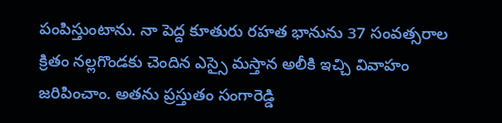పంపిస్తుంటాను. నా పెద్ద కూతురు రహత భానును 37 సంవత్సరాల క్రితం నల్లగొండకు చెందిన ఎస్సై మస్తాన అలీకి ఇచ్చి వివాహం జరిపించాం. అతను ప్రస్తుతం సంగారెడ్డి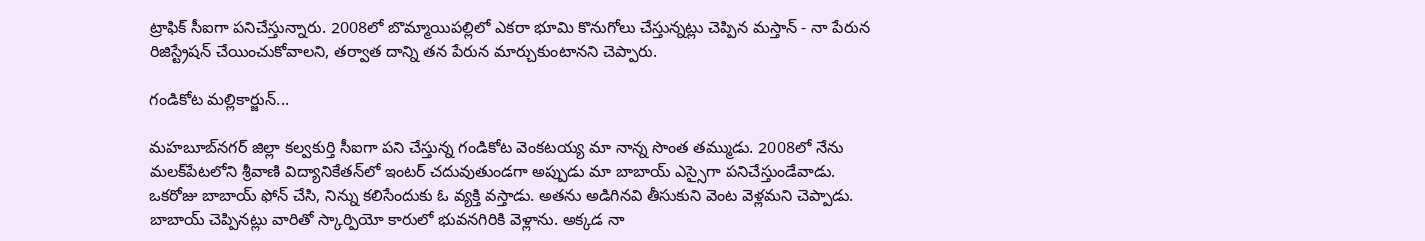ట్రాఫిక్‌ సీఐగా పనిచేస్తున్నారు. 2008లో బొమ్మాయిపల్లిలో ఎకరా భూమి కొనుగోలు చేస్తున్నట్లు చెప్పిన మస్తాన్ - నా పేరున రిజిస్ట్రేషన్ చేయించుకోవాలని, తర్వాత దాన్ని తన పేరున మార్చుకుంటానని చెప్పారు.

గండికోట మల్లికార్జున్...

మహబూబ్‌నగర్‌ జిల్లా కల్వకుర్తి సీఐగా పని చేస్తున్న గండికోట వెంకటయ్య మా నాన్న సొంత తమ్ముడు. 2008లో నేను మలక్‌పేటలోని శ్రీవాణి విద్యానికేతన్‌లో ఇంటర్‌ చదువుతుండగా అప్పుడు మా బాబాయ్‌ ఎస్సైగా పనిచేస్తుండేవాడు. ఒకరోజు బాబాయ్‌ ఫోన్ చేసి, నిన్ను కలిసేందుకు ఓ వ్యక్తి వస్తాడు. అతను అడిగినవి తీసుకుని వెంట వెళ్లమని చెప్పాడు. బాబాయ్‌ చెప్పినట్లు వారితో స్కార్పియో కారులో భువనగిరికి వెళ్లాను. అక్కడ నా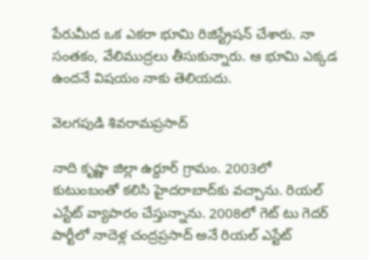పేరుమీద ఒక ఎకరా భూమి రిజిస్ట్రేషన్ చేశారు. నా సంతకం, వేలిముద్రలు తీసుకున్నారు. ఆ భూమి ఎక్కడ ఉందనే విషయం నాకు తెలియదు.

వెలగపుడి శివరామప్రసాద్‌

నాది కృష్ణా జిల్లా ఉర్దూర్‌ గ్రామం. 2003లో కుటుంబంతో కలిసి హైదరాబాద్‌కు వచ్చాను. రియల్‌ ఎస్టేట్‌ వ్యాపారం చేస్తున్నాను. 2008లో గెట్‌ టు గెదర్‌ పార్టీలో నాదెళ్ల చంద్రప్రసాద్‌ అనే రియల్‌ ఎస్టేట్‌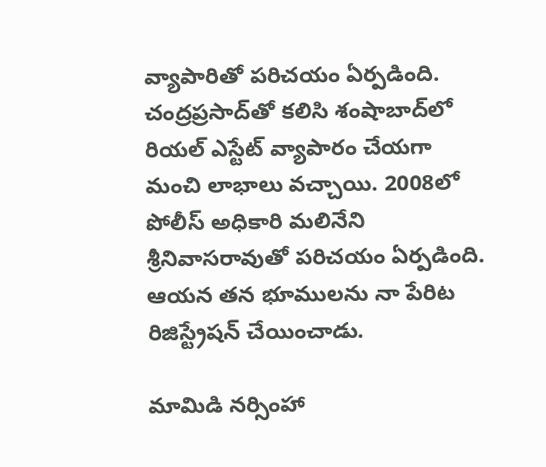వ్యాపారితో పరిచయం ఏర్పడింది. చంద్రప్రసాద్‌తో కలిసి శంషాబాద్‌లో రియల్‌ ఎస్టేట్‌ వ్యాపారం చేయగా మంచి లాభాలు వచ్చాయి. 2008లో పోలీస్‌ అధికారి మలినేని శ్రీనివాసరావుతో పరిచయం ఏర్పడింది. ఆయన తన భూములను నా పేరిట రిజిస్ట్రేషన్ చేయించాడు.

మామిడి నర్సింహా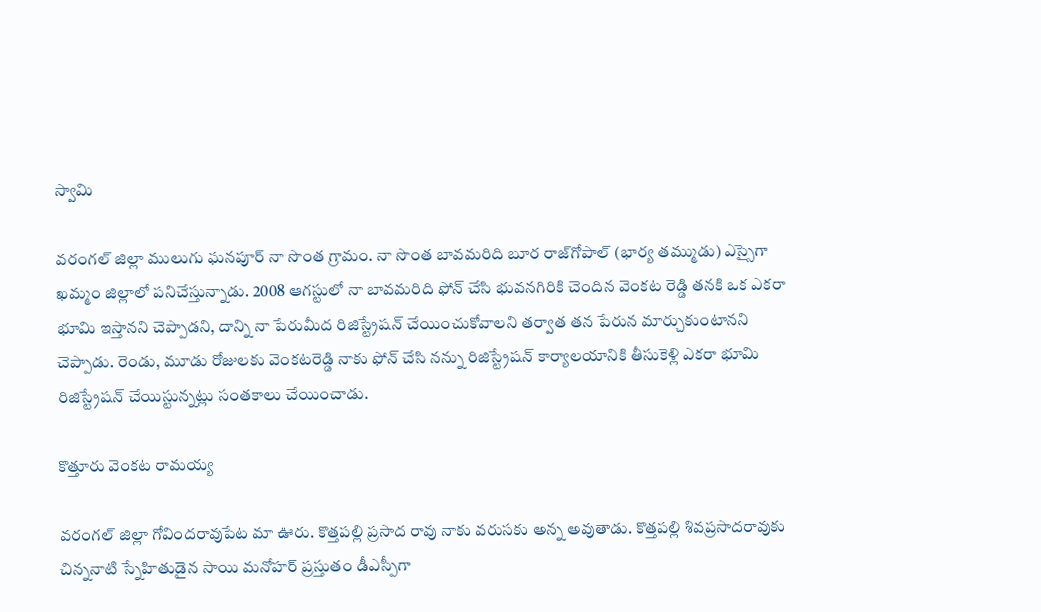స్వామి

వరంగల్‌ జిల్లా ములుగు ఘనపూర్‌ నా సొంత గ్రామం. నా సొంత బావమరిది బూర రాజ్‌గోపాల్‌ (భార్య తమ్ముడు) ఎస్సైగా ఖమ్మం జిల్లాలో పనిచేస్తున్నాడు. 2008 ఆగస్టులో నా బావమరిది ఫోన్ చేసి భువనగిరికి చెందిన వెంకట రెడ్డి తనకి ఒక ఎకరా భూమి ఇస్తానని చెప్పాడని, దాన్ని నా పేరుమీద రిజిస్ట్రేషన్ చేయించుకోవాలని తర్వాత తన పేరున మార్చుకుంటానని చెప్పాడు. రెండు, మూడు రోజులకు వెంకటరెడ్డి నాకు ఫోన్ చేసి నన్ను రిజిస్ట్రేషన్ కార్యాలయానికి తీసుకెళ్లి ఎకరా భూమి రిజిస్ట్రేషన్ చేయిస్టున్నట్లు సంతకాలు చేయించాడు.

కొత్తూరు వెంకట రామయ్య

వరంగల్‌ జిల్లా గోవిందరావుపేట మా ఊరు. కొత్తపల్లి ప్రసాద రావు నాకు వరుసకు అన్న అవుతాడు. కొత్తపల్లి శివప్రసాదరావుకు చిన్ననాటి స్నేహితుడైన సాయి మనోహర్‌ ప్రస్తుతం డీఎస్పీగా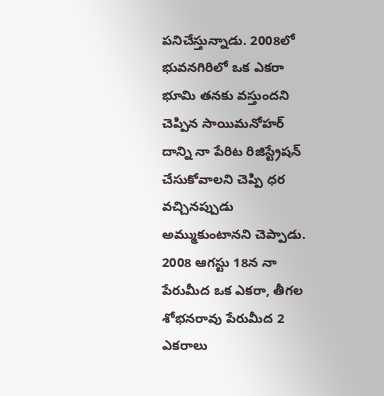పనిచేస్తున్నాడు. 2008లో భువనగిరిలో ఒక ఎకరా భూమి తనకు వస్తుందని చెప్పిన సాయిమనోహర్‌ దాన్ని నా పేరిట రిజిస్ట్రేషన్ చేసుకోవాలని చెప్పి ధర వచ్చినప్పుడు అమ్ముకుంటానని చెప్పాడు. 2008 ఆగస్టు 18న నా పేరుమీద ఒక ఎకరా, తీగల శోభనరావు పేరుమీద 2 ఎకరాలు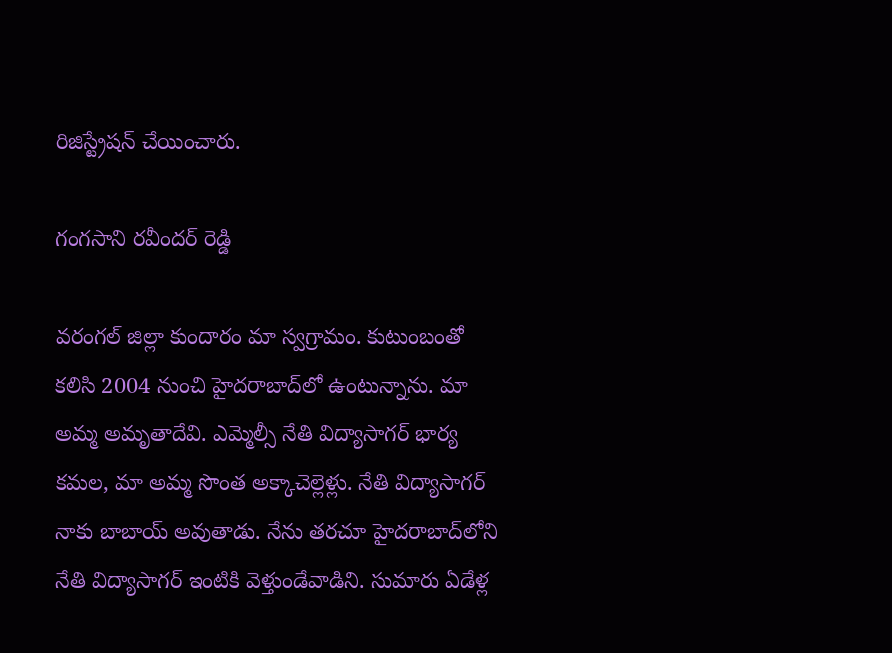రిజిస్ట్రేషన్ చేయించారు.

గంగసాని రవీందర్‌ రెడ్డి

వరంగల్‌ జిల్లా కుందారం మా స్వగ్రామం. కుటుంబంతో కలిసి 2004 నుంచి హైదరాబాద్‌లో ఉంటున్నాను. మా అమ్మ అమృతాదేవి. ఎమ్మెల్సీ నేతి విద్యాసాగర్‌ భార్య కమల, మా అమ్మ సొంత అక్కాచెల్లెళ్లు. నేతి విద్యాసాగర్‌ నాకు బాబాయ్‌ అవుతాడు. నేను తరచూ హైదరాబాద్‌లోని నేతి విద్యాసాగర్‌ ఇంటికి వెళ్తుండేవాడిని. సుమారు ఏడేళ్ల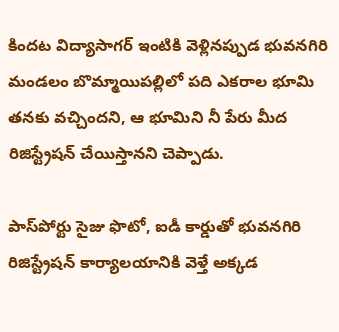కిందట విద్యాసాగర్‌ ఇంటికి వెళ్లినప్పుడ భువనగిరి మండలం బొమ్మాయిపల్లిలో పది ఎకరాల భూమి తనకు వచ్చిందని, ఆ భూమిని నీ పేరు మీద రిజిస్ట్రేషన్ చేయిస్తానని చెప్పాడు.

పాస్‌పోర్టు సైజు ఫొటో, ఐడీ కార్డుతో భువనగిరి రిజిస్ట్రేషన్ కార్యాలయానికి వెళ్తే అక్కడ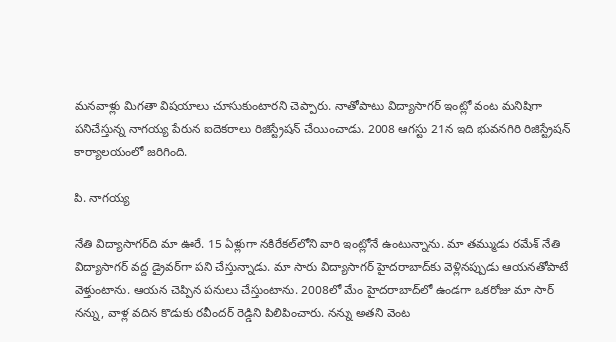మనవాళ్లు మిగతా విషయాలు చూసుకుంటారని చెప్పారు. నాతోపాటు విద్యాసాగర్‌ ఇంట్లో వంట మనిషిగా పనిచేస్తున్న నాగయ్య పేరున ఐదెకరాలు రిజిస్ట్రేషన్ చేయించాడు. 2008 ఆగస్టు 21న ఇది భువనగిరి రిజిస్ట్రేషన్ కార్యాలయంలో జరిగింది.

పి. నాగయ్య

నేతి విద్యాసాగర్‌ది మా ఊరే. 15 ఏళ్లుగా నకిరేకల్‌లోని వారి ఇంట్లోనే ఉంటున్నాను. మా తమ్ముడు రమేశ్‌ నేతి విద్యాసాగర్‌ వద్ద డ్రైవర్‌గా పని చేస్తున్నాడు. మా సారు విద్యాసాగర్‌ హైదరాబాద్‌కు వెళ్లినప్పుడు ఆయనతోపాటే వెళ్తుంటాను. ఆయన చెప్పిన పనులు చేస్తుంటాను. 2008లో మేం హైదరాబాద్‌లో ఉండగా ఒకరోజు మా సార్‌ నన్ను, వాళ్ల వదిన కొడుకు రవీందర్‌ రెడ్డిని పిలిపించారు. నన్ను అతని వెంట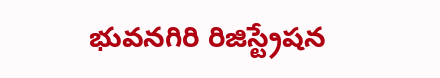భువనగిరి రిజిస్ట్రేషన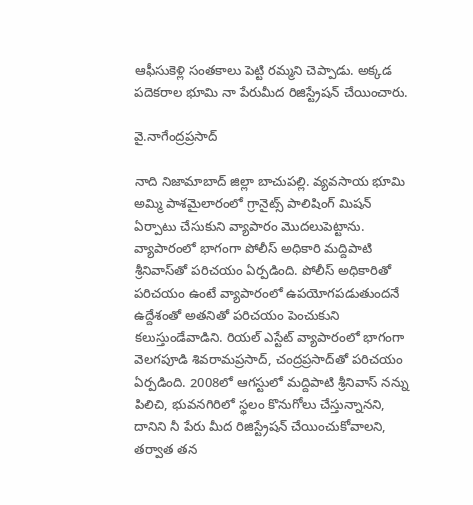ఆఫీసుకెళ్లి సంతకాలు పెట్టి రమ్మని చెప్పాడు. అక్కడ పదెకరాల భూమి నా పేరుమీద రిజిస్ట్రేషన్ చేయించారు.

వై.నాగేంద్రప్రసాద్‌

నాది నిజామాబాద్‌ జిల్లా బాచుపల్లి. వ్యవసాయ భూమి అమ్మి పాశమైలారంలో గ్రానైట్స్‌ పాలిషింగ్‌ మిషన్‌ ఏర్పాటు చేసుకుని వ్యాపారం మొదలుపెట్టాను. వ్యాపారంలో భాగంగా పోలీస్‌ అధికారి మద్దిపాటి శ్రీనివాస్‌తో పరిచయం ఏర్పడింది. పోలీస్‌ అధికారితో పరిచయం ఉంటే వ్యాపారంలో ఉపయోగపడుతుందనే ఉద్దేశంతో అతనితో పరిచయం పెంచుకుని కలుస్తుండేవాడిని. రియల్‌ ఎస్టేట్‌ వ్యాపారంలో భాగంగా వెలగపూడి శివరామప్రసాద్‌, చంద్రప్రసాద్‌తో పరిచయం ఏర్పడింది. 2008లో ఆగస్టులో మద్దిపాటి శ్రీనివాస్‌ నన్ను పిలిచి, భువనగిరిలో స్థలం కొనుగోలు చేస్తున్నానని, దానిని నీ పేరు మీద రిజిస్ట్రేషన్ చేయించుకోవాలని, తర్వాత తన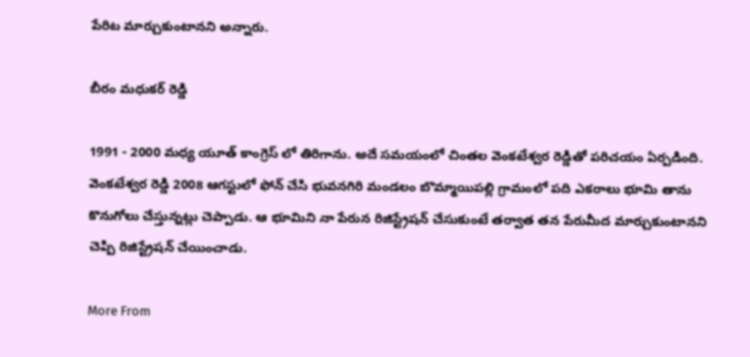పేరిట మార్చుకుంటానని అన్నారు.

బీరం మధుకర్‌ రెడ్డి

1991 - 2000 మధ్య యూత్ కాంగ్రెస్ లో తిరిగాను. అదే సమయంలో చింతల వెంకటేశ్వర రెడ్డితో పరిచయం ఏర్పడింది. వెంకటేశ్వర రెడ్డి 2008 ఆగస్టులో ఫోన్ చేసి భువనగిరి మండలం బొమ్మాయిపల్లి గ్రామంలో పది ఎకరాలు భూమి తాను కొనుగోలు చేస్తున్నట్లు చెప్పాడు. ఆ భూమిని నా పేరున రిజిస్ట్రేషన్ చేసుకుంటే తర్వాత తన పేరుమీద మార్చుకుంటానని చెప్పి రిజిస్ట్రేషన్ చేయించాడు.

More From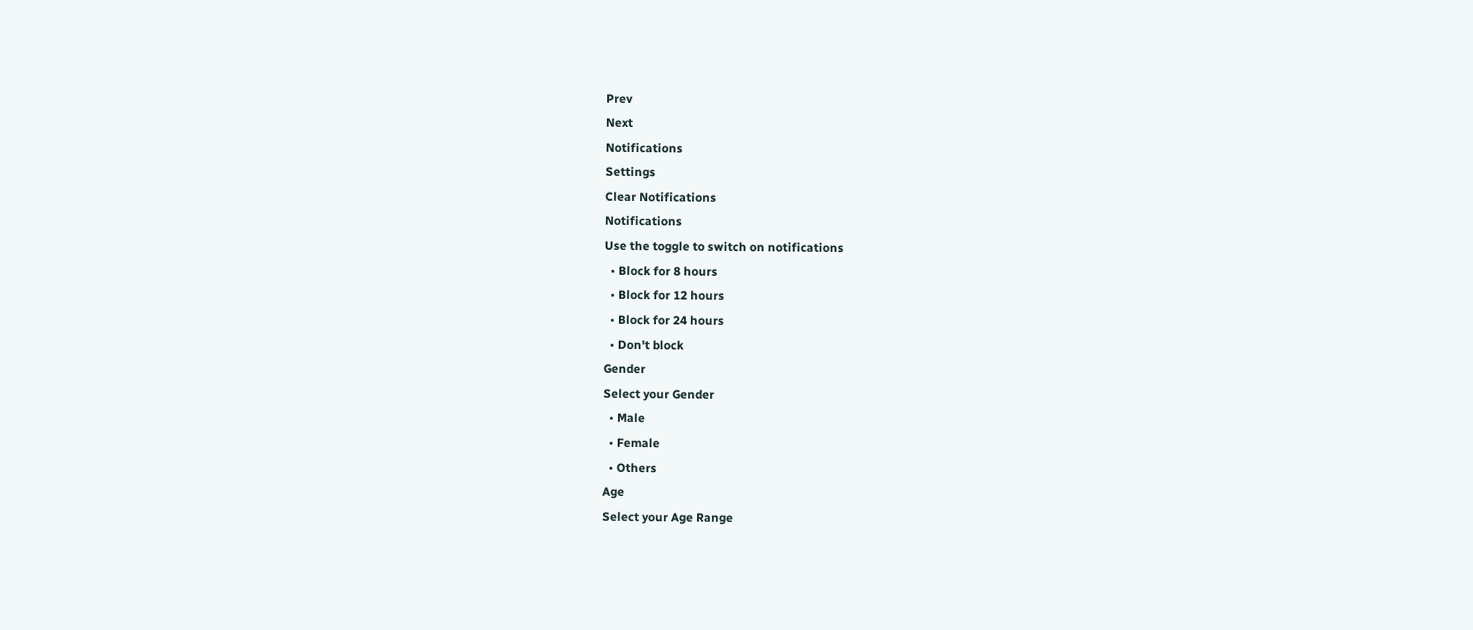Prev
Next
Notifications
Settings
Clear Notifications
Notifications
Use the toggle to switch on notifications
  • Block for 8 hours
  • Block for 12 hours
  • Block for 24 hours
  • Don't block
Gender
Select your Gender
  • Male
  • Female
  • Others
Age
Select your Age Range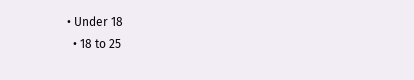• Under 18
  • 18 to 25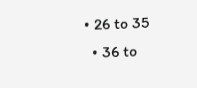• 26 to 35
  • 36 to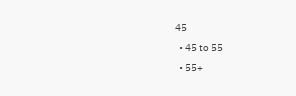45
  • 45 to 55
  • 55+